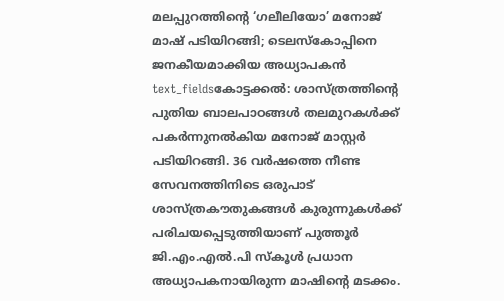മലപ്പുറത്തിന്റെ ‘ഗലീലിയോ’ മനോജ് മാഷ് പടിയിറങ്ങി; ടെലസ്കോപ്പിനെ ജനകീയമാക്കിയ അധ്യാപകൻ
text_fieldsകോട്ടക്കൽ: ശാസ്ത്രത്തിന്റെ പുതിയ ബാലപാഠങ്ങൾ തലമുറകൾക്ക് പകർന്നുനൽകിയ മനോജ് മാസ്റ്റർ പടിയിറങ്ങി. 36 വർഷത്തെ നീണ്ട സേവനത്തിനിടെ ഒരുപാട് ശാസ്ത്രകൗതുകങ്ങൾ കുരുന്നുകൾക്ക് പരിചയപ്പെടുത്തിയാണ് പുത്തൂർ ജി.എം.എൽ.പി സ്കൂൾ പ്രധാന അധ്യാപകനായിരുന്ന മാഷിന്റെ മടക്കം.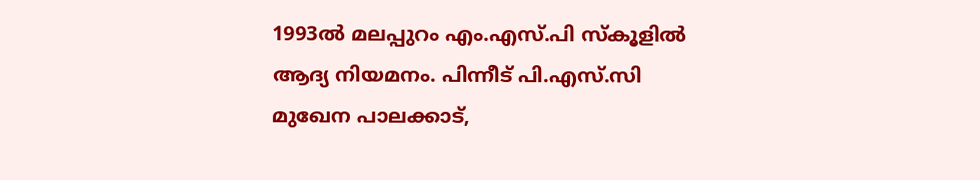1993ൽ മലപ്പുറം എം.എസ്.പി സ്കൂളിൽ ആദ്യ നിയമനം. പിന്നീട് പി.എസ്.സി മുഖേന പാലക്കാട്,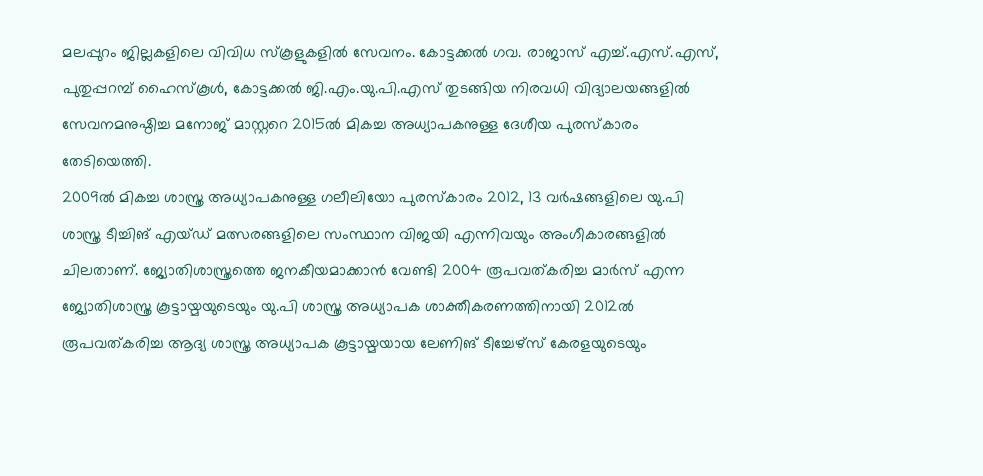മലപ്പുറം ജില്ലകളിലെ വിവിധ സ്കൂളുകളിൽ സേവനം. കോട്ടക്കൽ ഗവ. രാജാസ് എച്ച്.എസ്.എസ്, പുതുപ്പറമ്പ് ഹൈസ്കൂൾ, കോട്ടക്കൽ ജി.എം.യു.പി.എസ് തുടങ്ങിയ നിരവധി വിദ്യാലയങ്ങളിൽ സേവനമനുഷ്ഠിച്ച മനോജ് മാസ്റ്ററെ 2015ൽ മികച്ച അധ്യാപകനുള്ള ദേശീയ പുരസ്കാരം തേടിയെത്തി.
2009ൽ മികച്ച ശാസ്ത്ര അധ്യാപകനുള്ള ഗലീലിയോ പുരസ്കാരം 2012, 13 വർഷങ്ങളിലെ യു.പി ശാസ്ത്ര ടീച്ചിങ് എയ്ഡ് മത്സരങ്ങളിലെ സംസ്ഥാന വിജയി എന്നിവയും അംഗീകാരങ്ങളിൽ ചിലതാണ്. ജ്യോതിശാസ്ത്രത്തെ ജനകീയമാക്കാൻ വേണ്ടി 2004 രൂപവത്കരിച്ച മാർസ് എന്ന ജ്യോതിശാസ്ത്ര കൂട്ടായ്മയുടെയും യു.പി ശാസ്ത്ര അധ്യാപക ശാക്തീകരണത്തിനായി 2012ൽ രൂപവത്കരിച്ച ആദ്യ ശാസ്ത്ര അധ്യാപക കൂട്ടായ്മയായ ലേണിങ് ടീച്ചേഴ്സ് കേരളയുടെയും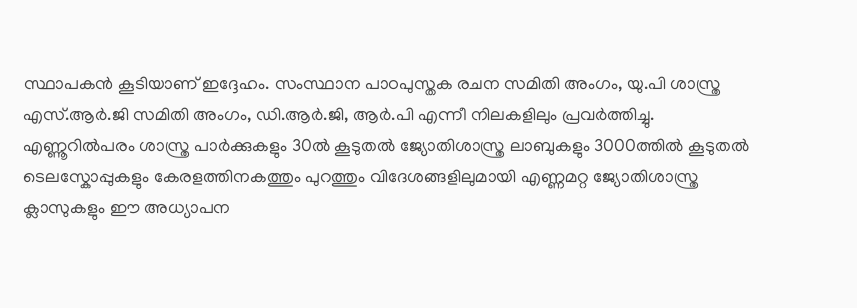സ്ഥാപകൻ കൂടിയാണ് ഇദ്ദേഹം. സംസ്ഥാന പാഠപുസ്തക രചന സമിതി അംഗം, യു.പി ശാസ്ത്ര എസ്.ആർ.ജി സമിതി അംഗം, ഡി.ആർ.ജി, ആർ.പി എന്നീ നിലകളിലും പ്രവർത്തിച്ചു.
എണ്ണൂറിൽപരം ശാസ്ത്ര പാർക്കുകളും 30ൽ കൂടുതൽ ജ്യോതിശാസ്ത്ര ലാബുകളും 3000ത്തിൽ കൂടുതൽ ടെലസ്കോപ്പുകളും കേരളത്തിനകത്തും പുറത്തും വിദേശങ്ങളിലുമായി എണ്ണമറ്റ ജ്യോതിശാസ്ത്ര ക്ലാസുകളും ഈ അധ്യാപന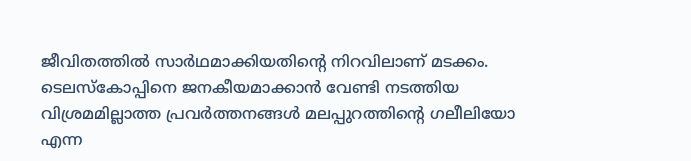ജീവിതത്തിൽ സാർഥമാക്കിയതിന്റെ നിറവിലാണ് മടക്കം. ടെലസ്കോപ്പിനെ ജനകീയമാക്കാൻ വേണ്ടി നടത്തിയ വിശ്രമമില്ലാത്ത പ്രവർത്തനങ്ങൾ മലപ്പുറത്തിന്റെ ഗലീലിയോ എന്ന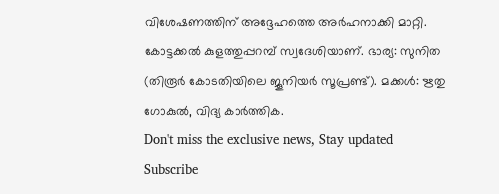വിശേഷണത്തിന് അദ്ദേഹത്തെ അർഹനാക്കി മാറ്റി. കോട്ടക്കൽ കുളത്തുപ്പറമ്പ് സ്വദേശിയാണ്. ഭാര്യ: സുനിത (തിരൂർ കോടതിയിലെ ജൂനിയർ സൂപ്രണ്ട്). മക്കൾ: ഋതു ഗോകുൽ, വിദ്യ കാർത്തിക.
Don't miss the exclusive news, Stay updated
Subscribe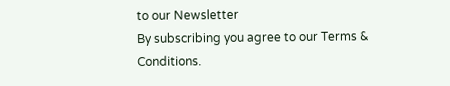to our Newsletter
By subscribing you agree to our Terms & Conditions.